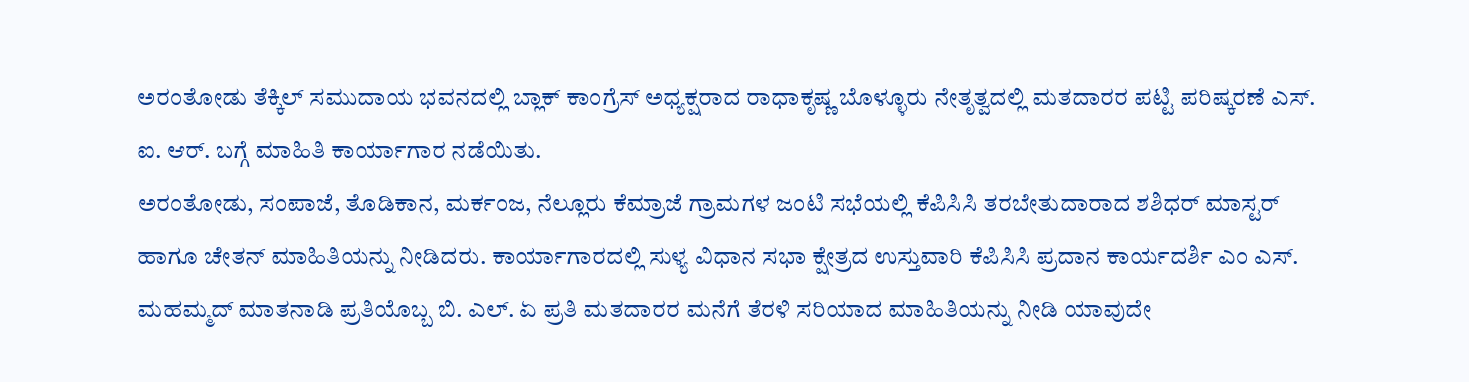ಅರಂತೋಡು ತೆಕ್ಕಿಲ್ ಸಮುದಾಯ ಭವನದಲ್ಲಿ ಬ್ಲಾಕ್ ಕಾಂಗ್ರೆಸ್ ಅಧ್ಯಕ್ಷರಾದ ರಾಧಾಕೃಷ್ಣ ಬೊಳ್ಳೂರು ನೇತೃತ್ವದಲ್ಲಿ ಮತದಾರರ ಪಟ್ಟಿ ಪರಿಷ್ಕರಣೆ ಎಸ್. ಐ. ಆರ್. ಬಗ್ಗೆ ಮಾಹಿತಿ ಕಾರ್ಯಾಗಾರ ನಡೆಯಿತು.
ಅರಂತೋಡು, ಸಂಪಾಜೆ, ತೊಡಿಕಾನ, ಮರ್ಕಂಜ, ನೆಲ್ಲೂರು ಕೆಮ್ರಾಜೆ ಗ್ರಾಮಗಳ ಜಂಟಿ ಸಭೆಯಲ್ಲಿ ಕೆಪಿಸಿಸಿ ತರಬೇತುದಾರಾದ ಶಶಿಧರ್ ಮಾಸ್ಟರ್ ಹಾಗೂ ಚೇತನ್ ಮಾಹಿತಿಯನ್ನು ನೀಡಿದರು. ಕಾರ್ಯಾಗಾರದಲ್ಲಿ ಸುಳ್ಯ ವಿಧಾನ ಸಭಾ ಕ್ಷೇತ್ರದ ಉಸ್ತುವಾರಿ ಕೆಪಿಸಿಸಿ ಪ್ರದಾನ ಕಾರ್ಯದರ್ಶಿ ಎಂ ಎಸ್. ಮಹಮ್ಮದ್ ಮಾತನಾಡಿ ಪ್ರತಿಯೊಬ್ಬ ಬಿ. ಎಲ್. ಏ ಪ್ರತಿ ಮತದಾರರ ಮನೆಗೆ ತೆರಳಿ ಸರಿಯಾದ ಮಾಹಿತಿಯನ್ನು ನೀಡಿ ಯಾವುದೇ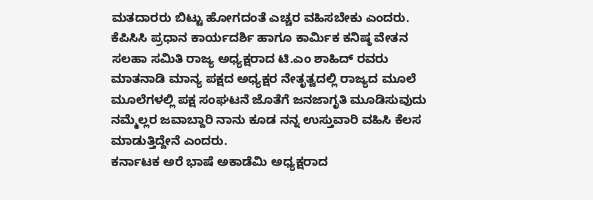ಮತದಾರರು ಬಿಟ್ಟು ಹೋಗದಂತೆ ಎಚ್ಚರ ವಹಿಸಬೇಕು ಎಂದರು. ಕೆಪಿಸಿಸಿ ಪ್ರಧಾನ ಕಾರ್ಯದರ್ಶಿ ಹಾಗೂ ಕಾರ್ಮಿಕ ಕನಿಷ್ಠ ವೇತನ ಸಲಹಾ ಸಮಿತಿ ರಾಜ್ಯ ಅಧ್ಯಕ್ಷರಾದ ಟಿ.ಎಂ ಶಾಹಿದ್ ರವರು ಮಾತನಾಡಿ ಮಾನ್ಯ ಪಕ್ಷದ ಅಧ್ಯಕ್ಷರ ನೇತೃತ್ವದಲ್ಲಿ ರಾಜ್ಯದ ಮೂಲೆ ಮೂಲೆಗಳಲ್ಲಿ ಪಕ್ಷ ಸಂಘಟನೆ ಜೊತೆಗೆ ಜನಜಾಗೃತಿ ಮೂಡಿಸುವುದು ನಮ್ಮೆಲ್ಲರ ಜವಾಬ್ದಾರಿ ನಾನು ಕೂಡ ನನ್ನ ಉಸ್ತುವಾರಿ ವಹಿಸಿ ಕೆಲಸ ಮಾಡುತ್ತಿದ್ದೇನೆ ಎಂದರು.
ಕರ್ನಾಟಕ ಅರೆ ಭಾಷೆ ಅಕಾಡೆಮಿ ಅಧ್ಯಕ್ಷರಾದ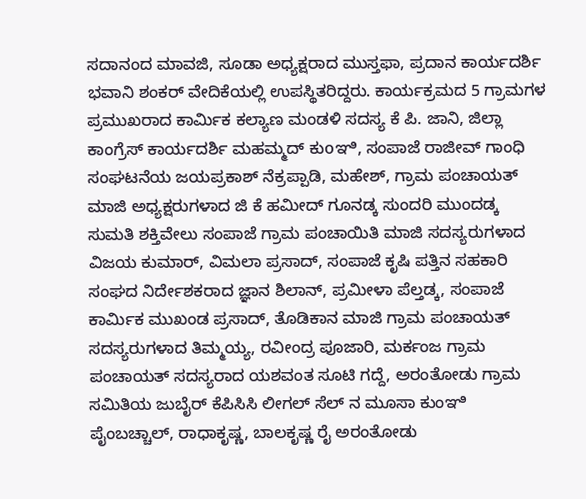ಸದಾನಂದ ಮಾವಜಿ, ಸೂಡಾ ಅಧ್ಯಕ್ಷರಾದ ಮುಸ್ತಫಾ, ಪ್ರದಾನ ಕಾರ್ಯದರ್ಶಿ ಭವಾನಿ ಶಂಕರ್ ವೇದಿಕೆಯಲ್ಲಿ ಉಪಸ್ಥಿತರಿದ್ದರು. ಕಾರ್ಯಕ್ರಮದ 5 ಗ್ರಾಮಗಳ ಪ್ರಮುಖರಾದ ಕಾರ್ಮಿಕ ಕಲ್ಯಾಣ ಮಂಡಳಿ ಸದಸ್ಯ ಕೆ ಪಿ. ಜಾನಿ, ಜಿಲ್ಲಾ ಕಾಂಗ್ರೆಸ್ ಕಾರ್ಯದರ್ಶಿ ಮಹಮ್ಮದ್ ಕುoಞಿ, ಸಂಪಾಜೆ ರಾಜೀವ್ ಗಾಂಧಿ ಸಂಘಟನೆಯ ಜಯಪ್ರಕಾಶ್ ನೆಕ್ರಪ್ಪಾಡಿ, ಮಹೇಶ್, ಗ್ರಾಮ ಪಂಚಾಯತ್ ಮಾಜಿ ಅಧ್ಯಕ್ಷರುಗಳಾದ ಜಿ ಕೆ ಹಮೀದ್ ಗೂನಡ್ಕ ಸುಂದರಿ ಮುಂದಡ್ಕ ಸುಮತಿ ಶಕ್ತಿವೇಲು ಸಂಪಾಜೆ ಗ್ರಾಮ ಪಂಚಾಯಿತಿ ಮಾಜಿ ಸದಸ್ಯರುಗಳಾದ ವಿಜಯ ಕುಮಾರ್, ವಿಮಲಾ ಪ್ರಸಾದ್, ಸಂಪಾಜೆ ಕೃಷಿ ಪತ್ತಿನ ಸಹಕಾರಿ ಸಂಘದ ನಿರ್ದೇಶಕರಾದ ಜ್ಞಾನ ಶಿಲಾನ್, ಪ್ರಮೀಳಾ ಪೆಲ್ತಡ್ಕ, ಸಂಪಾಜೆ ಕಾರ್ಮಿಕ ಮುಖಂಡ ಪ್ರಸಾದ್, ತೊಡಿಕಾನ ಮಾಜಿ ಗ್ರಾಮ ಪಂಚಾಯತ್ ಸದಸ್ಯರುಗಳಾದ ತಿಮ್ಮಯ್ಯ, ರವೀಂದ್ರ ಪೂಜಾರಿ, ಮರ್ಕಂಜ ಗ್ರಾಮ ಪಂಚಾಯತ್ ಸದಸ್ಯರಾದ ಯಶವಂತ ಸೂಟಿ ಗದ್ದೆ, ಅರಂತೋಡು ಗ್ರಾಮ ಸಮಿತಿಯ ಜುಬೈರ್ ಕೆಪಿಸಿಸಿ ಲೀಗಲ್ ಸೆಲ್ ನ ಮೂಸಾ ಕುಂಞಿ ಪೈಂಬಚ್ಚಾಲ್, ರಾಧಾಕೃಷ್ಣ, ಬಾಲಕೃಷ್ಣ ರೈ ಅರಂತೋಡು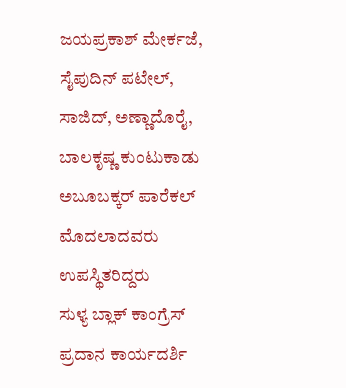ಜಯಪ್ರಕಾಶ್ ಮೇರ್ಕಜೆ, ಸೈಪುದಿನ್ ಪಟೇಲ್, ಸಾಜಿದ್, ಅಣ್ಣಾದೊರೈ, ಬಾಲಕೃಷ್ಣ ಕುಂಟುಕಾಡು ಅಬೂಬಕ್ಕರ್ ಪಾರೆಕಲ್ ಮೊದಲಾದವರು ಉಪಸ್ಥಿತರಿದ್ದರು
ಸುಳ್ಯ ಬ್ಲಾಕ್ ಕಾಂಗ್ರೆಸ್ ಪ್ರದಾನ ಕಾರ್ಯದರ್ಶಿ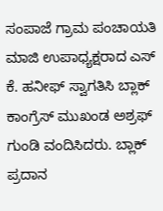ಸಂಪಾಜೆ ಗ್ರಾಮ ಪಂಚಾಯತಿ ಮಾಜಿ ಉಪಾಧ್ಯಕ್ಷರಾದ ಎಸ್ ಕೆ. ಹನೀಫ್ ಸ್ವಾಗತಿಸಿ ಬ್ಲಾಕ್ ಕಾಂಗ್ರೆಸ್ ಮುಖಂಡ ಅಶ್ರಫ್ ಗುಂಡಿ ವಂದಿಸಿದರು. ಬ್ಲಾಕ್ ಪ್ರದಾನ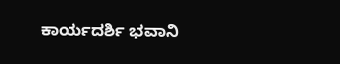ಕಾರ್ಯದರ್ಶಿ ಭವಾನಿ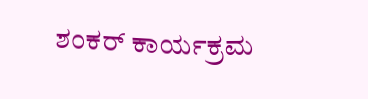ಶಂಕರ್ ಕಾರ್ಯಕ್ರಮ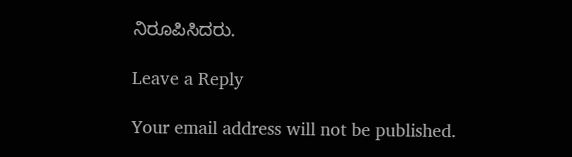ನಿರೂಪಿಸಿದರು.

Leave a Reply

Your email address will not be published.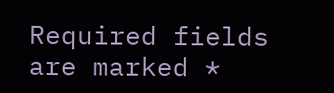Required fields are marked *